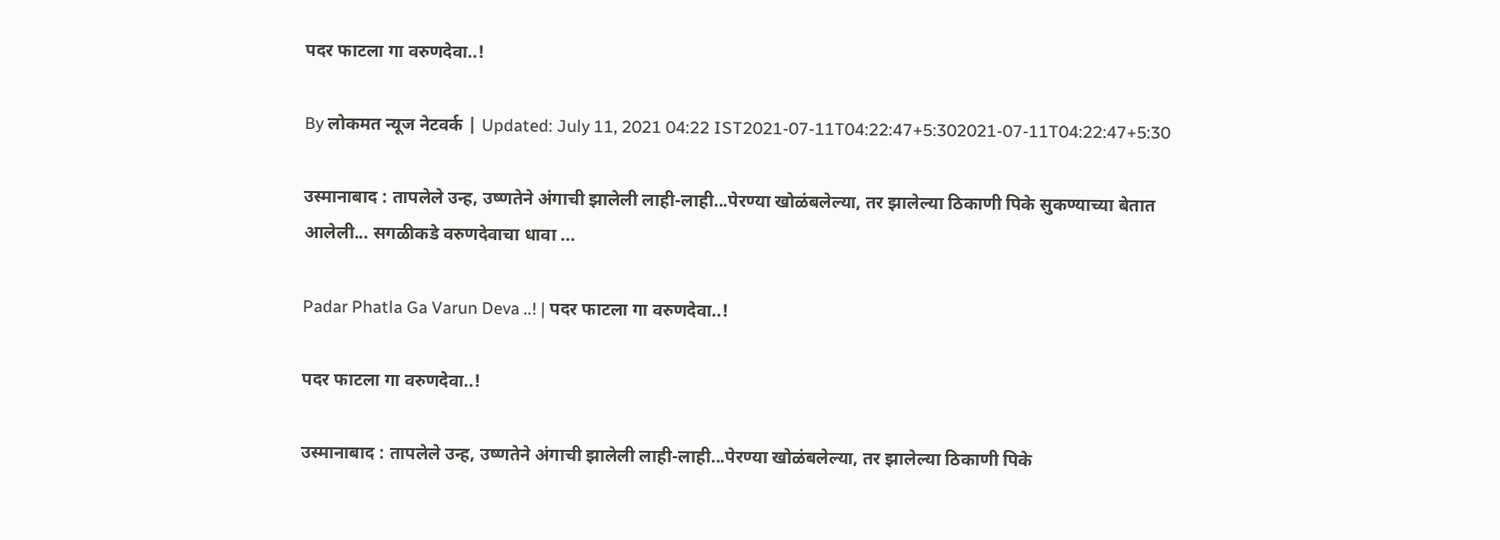पदर फाटला गा वरुणदेवा..!

By लोकमत न्यूज नेटवर्क | Updated: July 11, 2021 04:22 IST2021-07-11T04:22:47+5:302021-07-11T04:22:47+5:30

उस्मानाबाद : तापलेले उन्ह, उष्णतेने अंगाची झालेली लाही-लाही...पेरण्या खोळंबलेल्या, तर झालेल्या ठिकाणी पिके सुकण्याच्या बेतात आलेली... सगळीकडे वरुणदेवाचा धावा ...

Padar Phatla Ga Varun Deva ..! | पदर फाटला गा वरुणदेवा..!

पदर फाटला गा वरुणदेवा..!

उस्मानाबाद : तापलेले उन्ह, उष्णतेने अंगाची झालेली लाही-लाही...पेरण्या खोळंबलेल्या, तर झालेल्या ठिकाणी पिके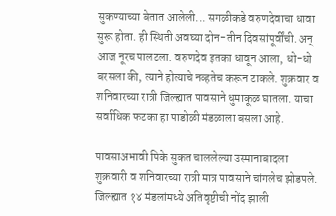सुकण्याच्या बेतात आलेली... सगळीकडे वरुणदेवाचा धावा सुरू होता. ही स्थिती अवघ्या दोन-तीन दिवसांपूर्वींची. अन् आज नूरच पालटला. वरुणदेव इतका धावून आला, धो-धो बरसला की, त्याने होत्याचे नव्हतेच करून टाकले. शुक्रवार व शनिवारच्या रात्री जिल्ह्यात पावसाने धुमाकूळ घातला. याचा सर्वाधिक फटका हा पाडोळी मंडळाला बसला आहे.

पावसाअभावी पिके सुकत चाललेल्या उस्मानाबादला शुक्रवारी व शनिवारच्या रात्री मात्र पावसाने चांगलेच झोडपले. जिल्ह्यात १४ मंडलांमध्ये अतिवृष्टीची नोंद झाली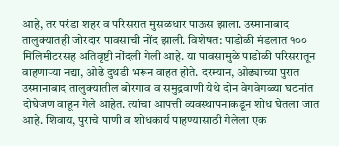आहे, तर परंडा शहर व परिसरात मुसळधार पाऊस झाला. उस्मानाबाद तालुक्यातही जोरदार पावसाची नोंद झाली. विशेषत: पाडोळी मंडलात १०० मिलिमीटरसह अतिवृष्टी नोंदली गेली आहे. या पावसामुळे पाडोळी परिसरातून वाहणाऱ्या नद्या, ओढे दुथडी भरून वाहत होते. दरम्यान, ओढ्याच्या पुरात उस्मानाबाद तालुक्यातील बोरगाव व समुद्रवाणी येथे दोन वेगवेगळ्या घटनांत दोघेजण वाहून गेले आहेत. त्यांचा आपत्ती व्यवस्थापनाकडून शोध घेतला जात आहे. शिवाय, पुराचे पाणी व शोधकार्य पाहण्यासाठी गेलेला एक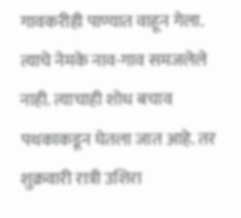गावकरीही पाण्यात वाहून गेला. त्याचे नेमके नाव-गाव समजलेले नाही. त्याचाही शोध बचाव पथकाकडून घेतला जात आहे. तर शुक्रवारी रात्री उशिरा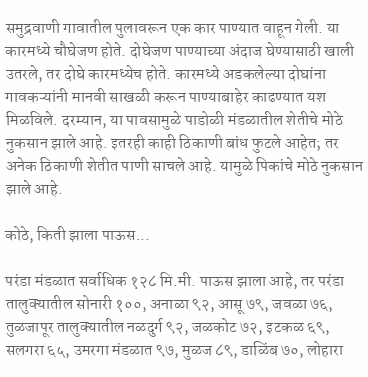समुद्रवाणी गावातील पुलावरून एक कार पाण्यात वाहून गेली. या कारमध्ये चौघेजण होते. दोघेजण पाण्याच्या अंदाज घेण्यासाठी खाली उतरले, तर दोघे कारमध्येच होते. कारमध्ये अडकलेल्या दोघांना गावकऱ्यांनी मानवी साखळी करून पाण्याबाहेर काढण्यात यश मिळविले. दरम्यान, या पावसामुळे पाडोळी मंडळातील शेतीचे मोठे नुकसान झाले आहे. इतरही काही ठिकाणी बांध फुटले आहेत; तर अनेक ठिकाणी शेतीत पाणी साचले आहे. यामुळे पिकांचे मोठे नुकसान झाले आहे.

कोठे, किती झाला पाऊस...

परंडा मंडळात सर्वाधिक १२८ मि.मी. पाऊस झाला आहे, तर परंडा तालुक्यातील सोनारी १००, अनाळा ९२, आसू ७९, जवळा ७६, तुळजापूर तालुक्यातील नळदुर्ग ९२, जळकोट ७२, इटकळ ६९, सलगरा ६५, उमरगा मंडळात ९७, मुळज ८९, डाळिंब ७०, लोहारा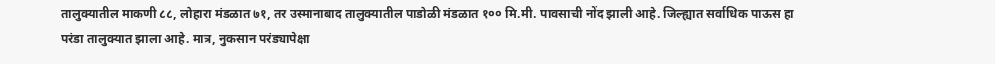तालुक्यातील माकणी ८८, लोहारा मंडळात ७१, तर उस्मानाबाद तालुक्यातील पाडोळी मंडळात १०० मि.मी. पावसाची नोंद झाली आहे. जिल्ह्यात सर्वाधिक पाऊस हा परंडा तालुक्यात झाला आहे. मात्र, नुकसान परंड्यापेक्षा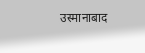उस्मानाबाद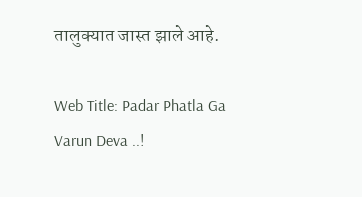तालुक्यात जास्त झाले आहे.

Web Title: Padar Phatla Ga Varun Deva ..!